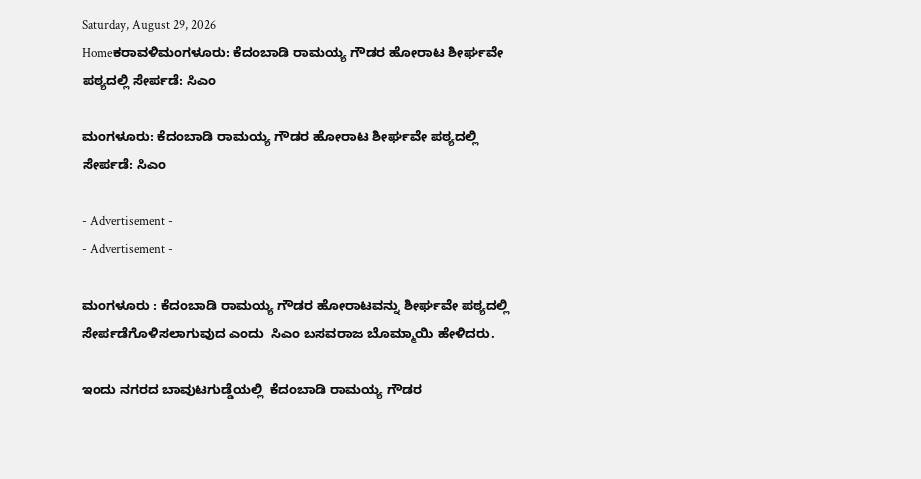Saturday, August 29, 2026
Homeಕರಾವಳಿಮಂಗಳೂರು: ಕೆದಂಬಾಡಿ ರಾಮಯ್ಯ ಗೌಡರ ಹೋರಾಟ ಶೀರ್ಘವೇ ಪಠ್ಯದಲ್ಲಿ ಸೇರ್ಪಡೆ: ಸಿಎಂ

ಮಂಗಳೂರು: ಕೆದಂಬಾಡಿ ರಾಮಯ್ಯ ಗೌಡರ ಹೋರಾಟ ಶೀರ್ಘವೇ ಪಠ್ಯದಲ್ಲಿ ಸೇರ್ಪಡೆ: ಸಿಎಂ

- Advertisement -
- Advertisement -

ಮಂಗಳೂರು : ಕೆದಂಬಾಡಿ ರಾಮಯ್ಯ ಗೌಡರ ಹೋರಾಟವನ್ನು ಶೀರ್ಘವೇ ಪಠ್ಯದಲ್ಲಿ ಸೇರ್ಪಡೆಗೊಳಿಸಲಾಗುವುದ ಎಂದು  ಸಿಎಂ ಬಸವರಾಜ ಬೊಮ್ಮಾಯಿ ಹೇಳಿದರು.

ಇಂದು ನಗರದ ಬಾವುಟಗುಡ್ಡೆಯಲ್ಲಿ  ಕೆದಂಬಾಡಿ ರಾಮಯ್ಯ ಗೌಡರ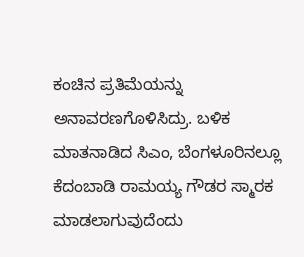ಕಂಚಿನ ಪ್ರತಿಮೆಯನ್ನು ಅನಾವರಣಗೊಳಿಸಿದ್ರು. ಬಳಿಕ ಮಾತನಾಡಿದ ಸಿಎಂ, ಬೆಂಗಳೂರಿನಲ್ಲೂ ಕೆದಂಬಾಡಿ ರಾಮಯ್ಯ ಗೌಡರ ಸ್ಮಾರಕ ಮಾಡಲಾಗುವುದೆಂದು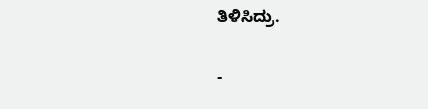ತಿಳಿಸಿದ್ರು.

-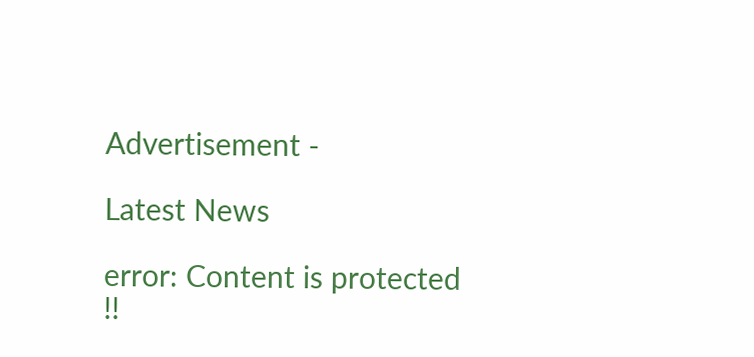Advertisement -

Latest News

error: Content is protected !!